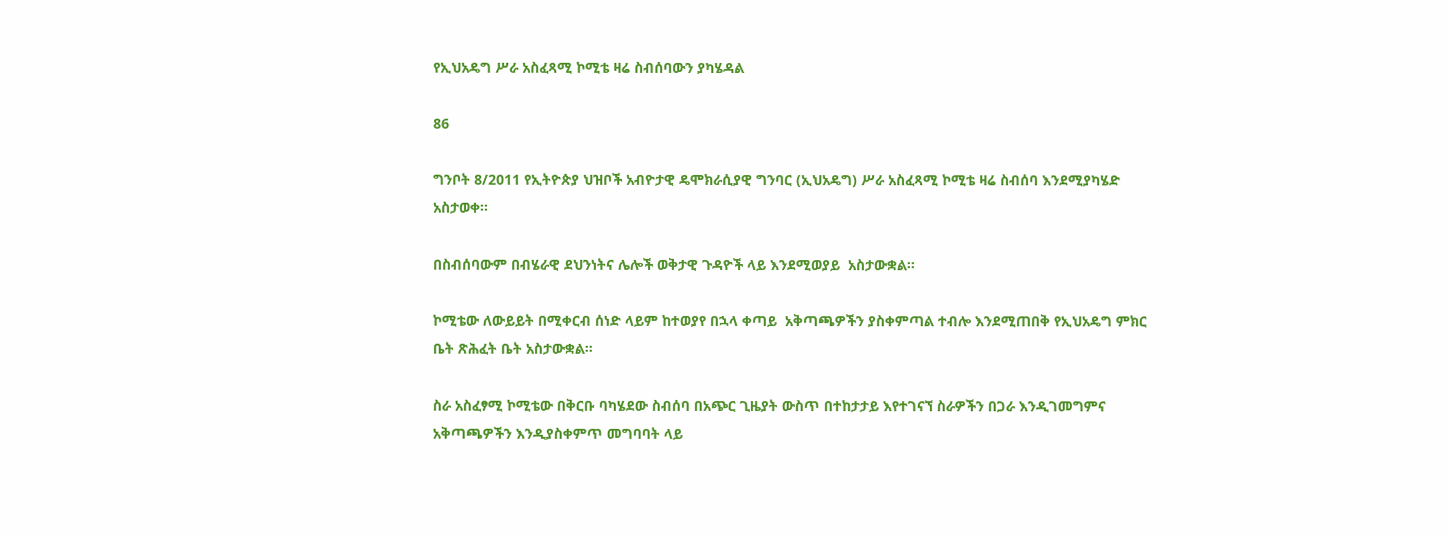የኢህአዴግ ሥራ አስፈጻሚ ኮሚቴ ዛሬ ስብሰባውን ያካሄዳል

86

ግንቦት 8/2011 የኢትዮጵያ ህዝቦች አብዮታዊ ዴሞክራሲያዊ ግንባር (ኢህአዴግ) ሥራ አስፈጻሚ ኮሚቴ ዛሬ ስብሰባ እንደሚያካሄድ አስታወቀ።

በስብሰባውም በብሄራዊ ደህንነትና ሌሎች ወቅታዊ ጉዳዮች ላይ እንደሚወያይ  አስታውቋል።

ኮሚቴው ለውይይት በሚቀርብ ሰነድ ላይም ከተወያየ በኋላ ቀጣይ  አቅጣጫዎችን ያስቀምጣል ተብሎ እንደሚጠበቅ የኢህአዴግ ምክር ቤት ጽሕፈት ቤት አስታውቋል፡፡

ስራ አስፈፃሚ ኮሚቴው በቅርቡ ባካሄደው ስብሰባ በአጭር ጊዜያት ውስጥ በተከታታይ እየተገናኘ ስራዎችን በጋራ እንዲገመግምና አቅጣጫዎችን እንዲያስቀምጥ መግባባት ላይ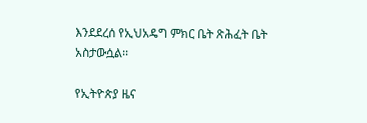እንደደረሰ የኢህአዴግ ምክር ቤት ጽሕፈት ቤት አስታውሷል፡፡

የኢትዮጵያ ዜና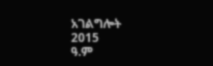አገልግሎት
2015
ዓ.ም